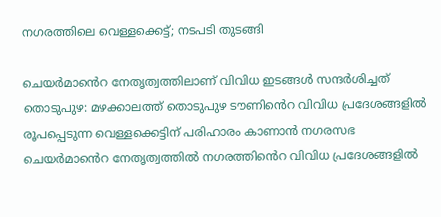നഗരത്തിലെ വെള്ളക്കെട്ട്; നടപടി തുടങ്ങി

ചെയർമാൻെറ നേതൃത്വത്തിലാണ് വിവിധ ഇടങ്ങൾ സന്ദർശിച്ചത് തൊടുപുഴ: മഴക്കാലത്ത് തൊടുപുഴ ടൗണിൻെറ വിവിധ പ്രദേശങ്ങളില്‍ രൂപപ്പെടുന്ന വെള്ളക്കെട്ടിന് പരിഹാരം കാണാൻ നഗരസഭ ചെയർമാൻെറ നേതൃത്വത്തിൽ നഗരത്തിൻെറ വിവിധ പ്രദേശങ്ങളിൽ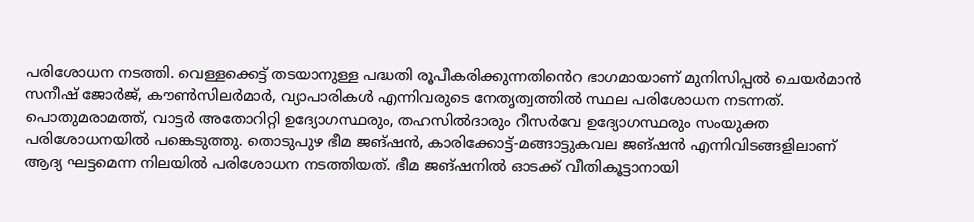പരിശോധന നടത്തി. വെള്ളക്കെട്ട് തടയാനുള്ള പദ്ധതി രൂപീകരിക്കുന്നതിൻെറ ഭാഗമായാണ് മുനിസിപ്പല്‍ ചെയര്‍മാൻ സനീഷ് ജോർജ്, കൗണ്‍സിലര്‍മാർ, വ്യാപാരികൾ എന്നിവരുടെ നേതൃത്വത്തില്‍ സ്ഥല പരിശോധന നടന്നത്. പൊതുമരാമത്ത്, വാട്ടര്‍ അതോറിറ്റി ഉദ്യോഗസ്ഥരും, തഹസില്‍ദാരും റീസർവേ ഉദ്യോഗസ്ഥരും സംയുക്ത പരിശോധനയില്‍ പങ്കെടുത്തു. തൊടുപുഴ ഭീമ ജങ്ഷൻ, കാരിക്കോട്ട്-മങ്ങാട്ടുകവല ജങ്ഷൻ എന്നിവിടങ്ങളിലാണ് ആദ്യ ഘട്ടമെന്ന നിലയിൽ പരിശോധന നടത്തിയത്. ഭീമ ജങ്ഷനിൽ ഓടക്ക് വീതികൂട്ടാനായി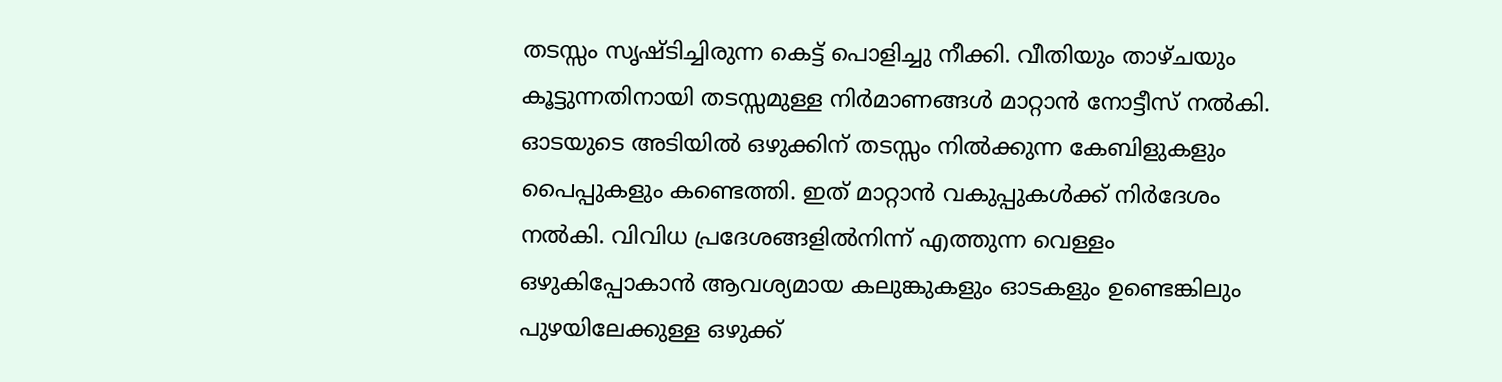തടസ്സം സൃഷ്ടിച്ചിരുന്ന കെട്ട് പൊളിച്ചു നീക്കി. വീതിയും താഴ്ചയും കൂട്ടുന്നതിനായി തടസ്സമുള്ള നിർമാണങ്ങൾ മാറ്റാൻ നോട്ടീസ് നൽകി. ഓടയുടെ അടിയിൽ ഒഴുക്കിന് തടസ്സം നിൽക്കുന്ന കേബിളുകളും പൈപ്പുകളും കണ്ടെത്തി. ഇത് മാറ്റാൻ വകുപ്പുകൾക്ക് നിർദേശം നൽകി. വിവിധ പ്രദേശങ്ങളില്‍നിന്ന് എത്തുന്ന വെള്ളം ഒഴുകിപ്പോകാന്‍ ആവശ്യമായ കലുങ്കുകളും ഓടകളും ഉണ്ടെങ്കിലും പുഴയിലേക്കുള്ള ഒഴുക്ക്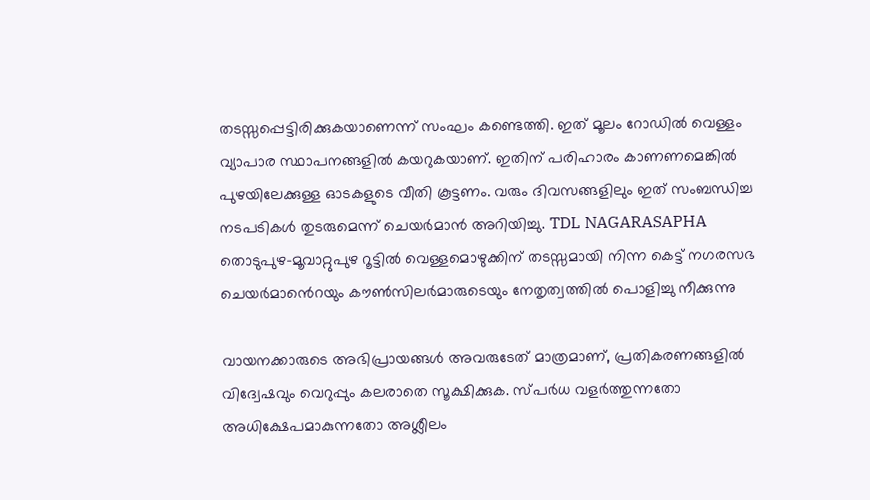തടസ്സപ്പെട്ടിരിക്കുകയാണെന്ന് സംഘം കണ്ടെത്തി. ഇത് മൂലം റോഡില്‍ വെള്ളം വ്യാപാര സ്ഥാപനങ്ങളില്‍ കയറുകയാണ്. ഇതിന് പരിഹാരം കാണണമെങ്കില്‍ പുഴയിലേക്കുള്ള ഓടകളുടെ വീതി കൂട്ടണം. വരും ദിവസങ്ങളിലും ഇത് സംബന്ധിച്ച നടപടികൾ തുടരുമെന്ന് ചെയർമാൻ അറിയിച്ചു. TDL NAGARASAPHA തൊടുപുഴ-മൂവാറ്റുപുഴ റൂട്ടിൽ വെള്ളമൊഴുക്കിന് തടസ്സമായി നിന്ന കെട്ട് നഗരസഭ ചെയർമാൻെറയും കൗൺസിലർമാരുടെയും നേതൃത്വത്തിൽ പൊളിച്ചു നീക്കുന്നു

വായനക്കാരുടെ അഭിപ്രായങ്ങള്‍ അവരുടേത് മാത്രമാണ്, പ്രതികരണങ്ങളിൽ വിദ്വേഷവും വെറുപ്പും കലരാതെ സൂക്ഷിക്കുക. സ്പർധ വളർത്തുന്നതോ അധിക്ഷേപമാകുന്നതോ അശ്ലീലം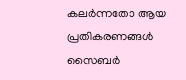കലർന്നതോ ആയ പ്രതികരണങ്ങൾ സൈബർ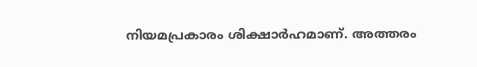നിയമപ്രകാരം ശിക്ഷാർഹമാണ്. അത്തരം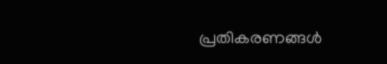പ്രതികരണങ്ങൾ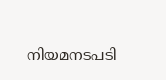നിയമനടപടി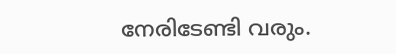നേരിടേണ്ടി വരും.